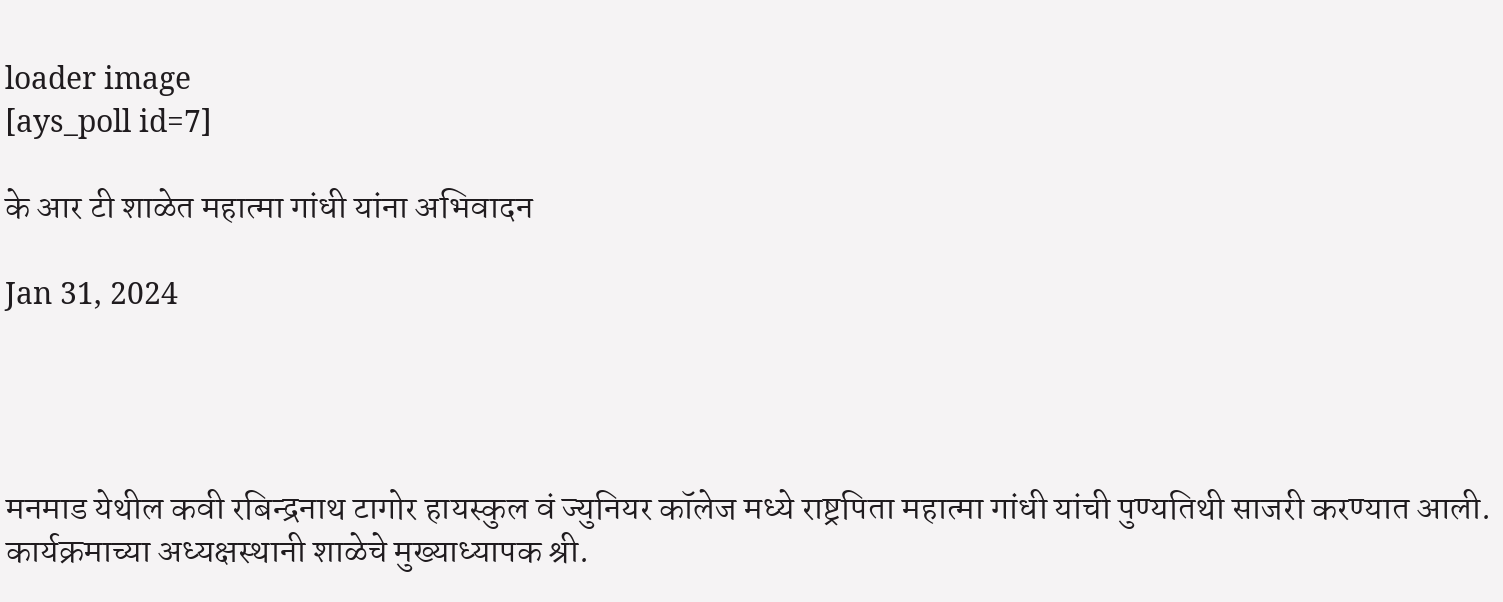loader image
[ays_poll id=7]

के आर टी शाळेत महात्मा गांधी यांना अभिवादन

Jan 31, 2024




मनमाड येथील कवी रबिन्द्रनाथ टागोर हायस्कुल वं ज्युनियर कॉलेज मध्ये राष्ट्रपिता महात्मा गांधी यांची पुण्यतिथी साजरी करण्यात आली. कार्यक्रमाच्या अध्यक्षस्थानी शाळेचे मुख्याध्यापक श्री.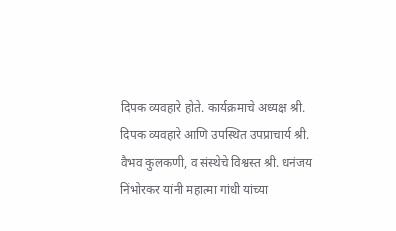दिपक व्यवहारे होते. कार्यक्रमाचे अध्यक्ष श्री. दिपक व्यवहारे आणि उपस्थित उपप्राचार्य श्री. वैभव कुलकणी, व संस्थेचे विश्वस्त श्री. धनंजय निंभोरकर यांनी महात्मा गांधी यांच्या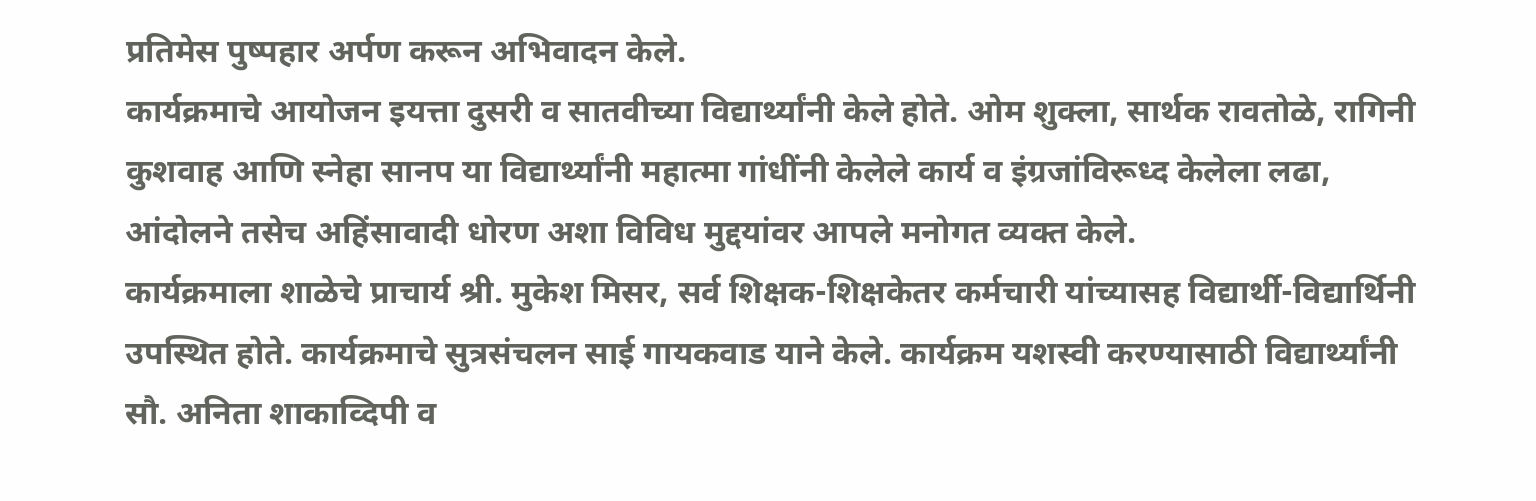प्रतिमेस पुष्पहार अर्पण करून अभिवादन केले.
कार्यक्रमाचे आयोजन इयत्ता दुसरी व सातवीच्या विद्यार्थ्यांनी केले होते. ओम शुक्ला, सार्थक रावतोळे, रागिनी कुशवाह आणि स्नेहा सानप या विद्यार्थ्यांनी महात्मा गांधींनी केलेले कार्य व इंग्रजांविरूध्द केलेला लढा, आंदोलने तसेच अहिंसावादी धोरण अशा विविध मुद्दयांवर आपले मनोगत व्यक्त केले.
कार्यक्रमाला शाळेचे प्राचार्य श्री. मुकेश मिसर, सर्व शिक्षक-शिक्षकेतर कर्मचारी यांच्यासह विद्यार्थी-विद्यार्थिनी उपस्थित होते. कार्यक्रमाचे सुत्रसंचलन साई गायकवाड याने केले. कार्यक्रम यशस्वी करण्यासाठी विद्यार्थ्यांनी सौ. अनिता शाकाव्दिपी व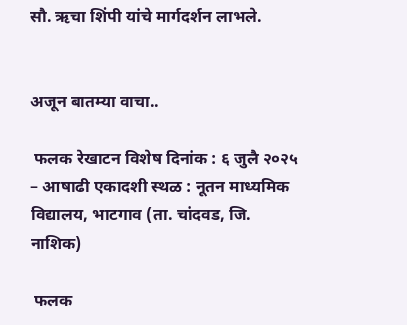सौ. ऋचा शिंपी यांचे मार्गदर्शन लाभले.


अजून बातम्या वाचा..

 फलक रेखाटन विशेष दिनांक : ६ जुलै २०२५ – आषाढी एकादशी स्थळ : नूतन माध्यमिक विद्यालय, भाटगाव (ता. चांदवड, जि. नाशिक)

 फलक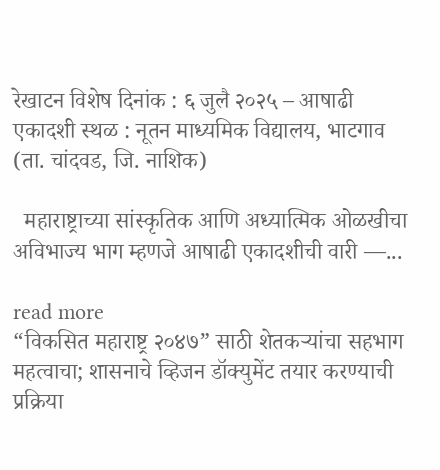रेखाटन विशेष दिनांक : ६ जुलै २०२५ – आषाढी एकादशी स्थळ : नूतन माध्यमिक विद्यालय, भाटगाव (ता. चांदवड, जि. नाशिक)

  महाराष्ट्राच्या सांस्कृतिक आणि अध्यात्मिक ओळखीचा अविभाज्य भाग म्हणजे आषाढी एकादशीची वारी —...

read more
“विकसित महाराष्ट्र २०४७” साठी शेतकऱ्यांचा सहभाग महत्वाचा; शासनाचे व्हिजन डॉक्युमेंट तयार करण्याची प्रक्रिया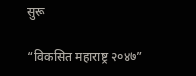सुरू

“विकसित महाराष्ट्र २०४७”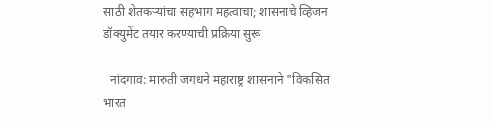साठी शेतकऱ्यांचा सहभाग महत्वाचा; शासनाचे व्हिजन डॉक्युमेंट तयार करण्याची प्रक्रिया सुरू

  नांदगाव: मारुती जगधने महाराष्ट्र शासनाने "विकसित भारत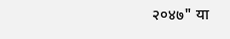२०४७" या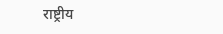राष्ट्रीय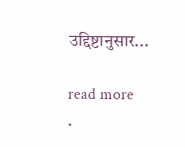उद्दिष्टानुसार...

read more
.